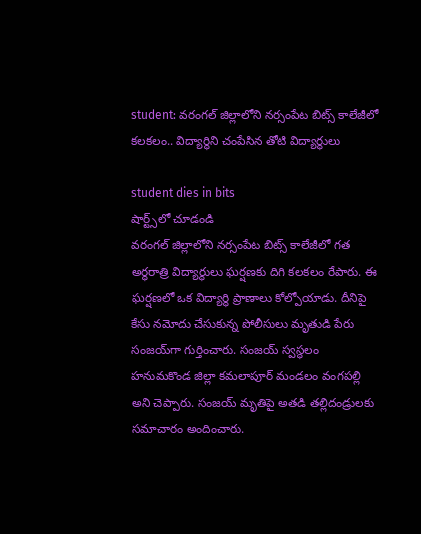student: వరంగల్ జిల్లాలోని న‌ర్సంపేట‌ బిట్స్ కాలేజీలో క‌ల‌క‌లం.. విద్యార్థిని చంపేసిన తోటి విద్యార్థులు

student dies in bits
షార్ట్స్‌లో చూడండి
వరంగల్ జిల్లాలోని న‌ర్సంపేట‌ బిట్స్ కాలేజీలో గ‌త అర్ధ‌రాత్రి విద్యార్థులు ఘ‌ర్ష‌ణ‌కు దిగి క‌ల‌క‌లం రేపారు. ఈ ఘ‌ర్ష‌ణ‌లో ఒక విద్యార్థి ప్రాణాలు కోల్పోయాడు. దీనిపై కేసు న‌మోదు చేసుకున్న పోలీసులు మృతుడి పేరు సంజ‌య్‌గా గుర్తించారు. సంజయ్ స్వస్థలం హనుమకొండ జిల్లా కమలాపూర్ మండలం వంగపల్లి అని చెప్పారు. సంజ‌య్‌ మృతిపై అత‌డి తల్లిదండ్రులకు స‌మాచారం అందించారు.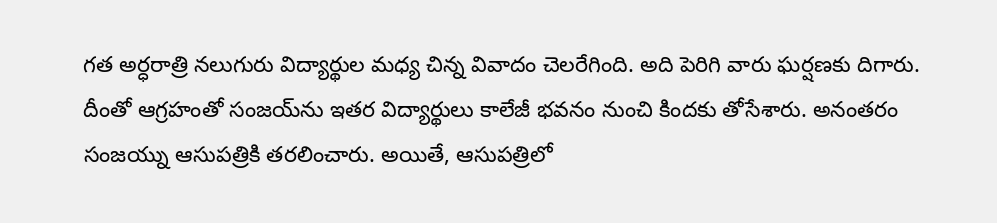గ‌త అర్ధ‌రాత్రి నలుగురు విద్యార్థుల మధ్య చిన్న వివాదం చెల‌రేగింది. అది పెరిగి వారు ఘర్షణకు దిగారు. దీంతో ఆగ్రహంతో సంజ‌య్‌ను ఇత‌ర‌ విద్యార్థులు కాలేజీ భ‌వ‌నం నుంచి కింద‌కు తోసేశారు. అనంత‌రం సంజయ్ను ఆసుప‌త్రికి తరలించారు. అయితే, ఆసుప‌త్రిలో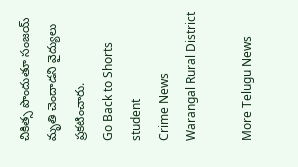చికిత్స పొందుతూ సంజయ్ మృతి చెందాడని వైద్యులు ప్ర‌క‌టించారు.
Go Back to Shorts
student
Crime News
Warangal Rural District

More Telugu News